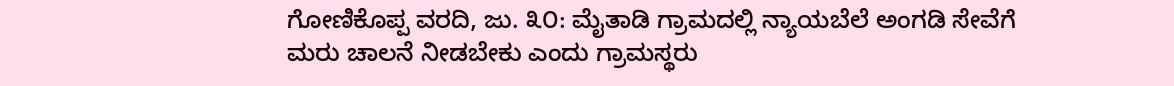ಗೋಣಿಕೊಪ್ಪ ವರದಿ, ಜು. ೩೦: ಮೈತಾಡಿ ಗ್ರಾಮದಲ್ಲಿ ನ್ಯಾಯಬೆಲೆ ಅಂಗಡಿ ಸೇವೆಗೆ ಮರು ಚಾಲನೆ ನೀಡಬೇಕು ಎಂದು ಗ್ರಾಮಸ್ಥರು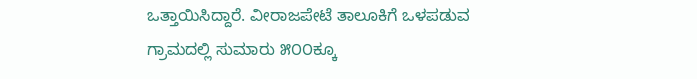ಒತ್ತಾಯಿಸಿದ್ದಾರೆ. ವೀರಾಜಪೇಟೆ ತಾಲೂಕಿಗೆ ಒಳಪಡುವ ಗ್ರಾಮದಲ್ಲಿ ಸುಮಾರು ೫೦೦ಕ್ಕೂ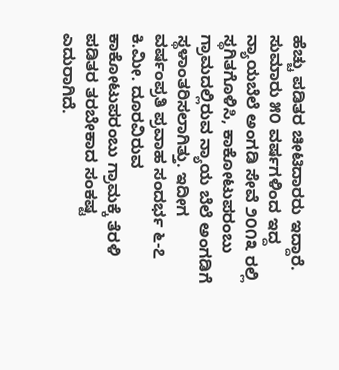ಹೆಚ್ಚು ಪಡಿತರ ಚೀಟಿದಾರರು ಇದ್ದಾರೆ. ಸುಮಾರು ೫೦ ವರ್ಷಗಳಿಂದ ಇದ್ದ ನ್ಯಾಯಬೆಲೆ ಅಂಗಡಿ ಸೇವೆ ೨೦೧೩ ರಲ್ಲಿ ಸ್ಥಗಿತಗೊಳಿಸಿ, ಕಾಕೋಟುಪರಂಬು ಗ್ರಾಮದಲ್ಲಿರುವ ನ್ಯಾಯ ಬೆಲೆ ಅಂಗಡಿಗೆ ಸ್ಥಳಾಂತರಿಸಲಾಗಿತ್ತು. ಇದೀಗ ವರ್ಷಂಪ್ರತಿ ಪ್ರವಾಹ ಸಂದರ್ಭ ೬-೭ ಕಿ.ಮೀ. ದೂರವಿರುವ ಕಾಕೋಟುಪರಂಬು ಗ್ರಾಮಕ್ಕೆ ತೆರಳಿ ಪಡಿತರ ತರಬೇಕಾದ ಸಂಕಷ್ಟ ಎದುರಾಗಿದೆ.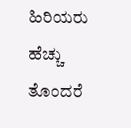ಹಿರಿಯರು ಹೆಚ್ಚು ತೊಂದರೆ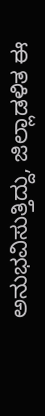ಅನುಭವಿಸುತ್ತಿದ್ದು, ಜಿಲ್ಲಾಡಳಿತ ಈ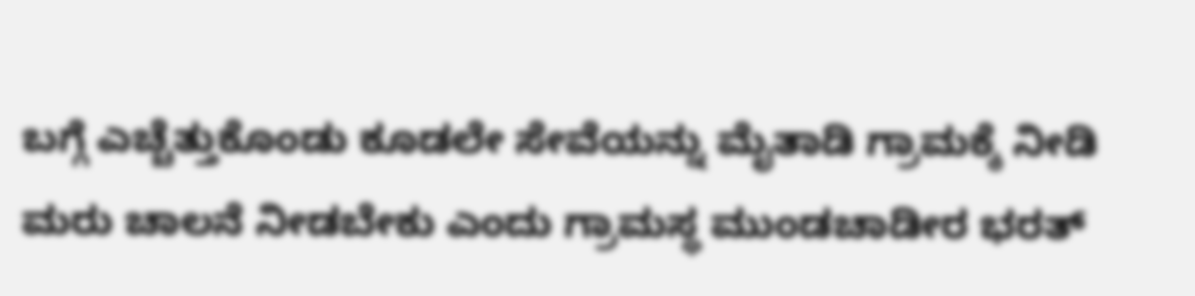ಬಗ್ಗೆ ಎಚ್ಚೆತ್ತುಕೊಂಡು ಕೂಡಲೇ ಸೇವೆಯನ್ನು ಮೈತಾಡಿ ಗ್ರಾಮಕ್ಕೆ ನೀಡಿ ಮರು ಚಾಲನೆ ನೀಡಬೇಕು ಎಂದು ಗ್ರಾಮಸ್ಥ ಮುಂಡಚಾಡೀರ ಭರತ್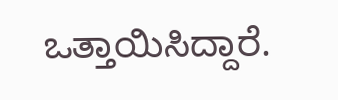ಒತ್ತಾಯಿಸಿದ್ದಾರೆ.